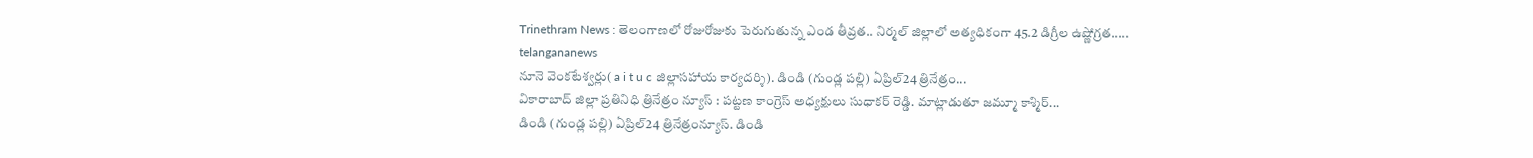Trinethram News : తెలంగాణలో రోజురోజుకు పెరుగుతున్న ఎండ తీవ్రత.. నిర్మల్ జిల్లాలో అత్యధికంగా 45.2 డిగ్రీల ఉష్ణోగ్రత.....
telangananews
నూనె వెంకటేశ్వర్లు( a i t u c జిల్లాసహాయ కార్యదర్శి). డిండి (గుండ్ల పల్లి) ఏప్రిల్24 త్రినేత్రం...
వికారాబాద్ జిల్లా ప్రతినిధి త్రినేత్రం న్యూస్ : పట్టణ కాంగ్రెస్ అధ్యక్షులు సుధాకర్ రెడ్డి. మాట్లాడుతూ జమ్మూ కాశ్మిర్...
డిండి (గుండ్ల పల్లి) ఏప్రిల్24 త్రినేత్రంన్యూస్. డిండి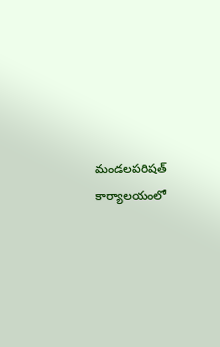మండలపరిషత్ కార్యాలయంలో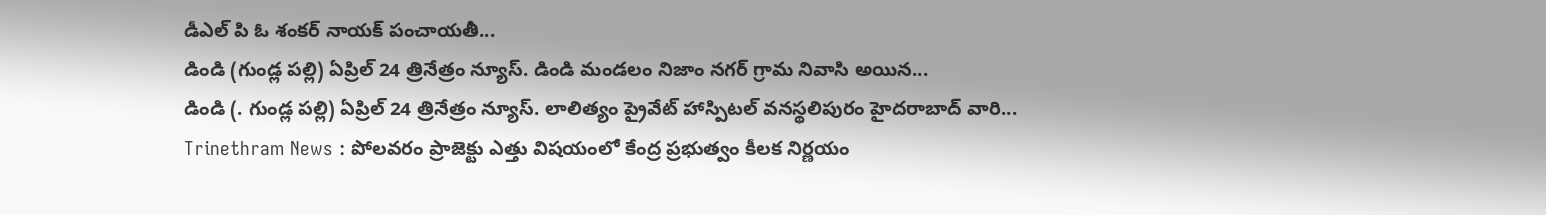డీఎల్ పి ఓ శంకర్ నాయక్ పంచాయతీ...
డిండి (గుండ్ల పల్లి) ఏప్రిల్ 24 త్రినేత్రం న్యూస్. డిండి మండలం నిజాం నగర్ గ్రామ నివాసి అయిన...
డిండి (. గుండ్ల పల్లి) ఏప్రిల్ 24 త్రినేత్రం న్యూస్. లాలిత్యం ప్రైవేట్ హాస్పిటల్ వనస్థలిపురం హైదరాబాద్ వారి...
Trinethram News : పోలవరం ప్రాజెక్టు ఎత్తు విషయంలో కేంద్ర ప్రభుత్వం కీలక నిర్ణయం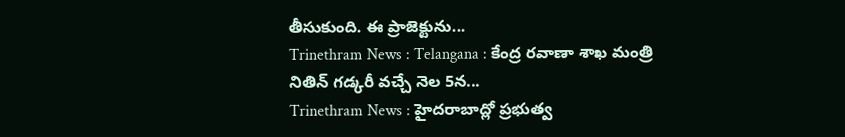తీసుకుంది. ఈ ప్రాజెక్టును...
Trinethram News : Telangana : కేంద్ర రవాణా శాఖ మంత్రి నితిన్ గడ్కరీ వచ్చే నెల 5న...
Trinethram News : హైదరాబాద్లో ప్రభుత్వ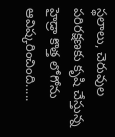స్థలాలు, చెరువుల పరిరక్షణకు కృషి చేస్తున్న హైడ్రా కొత్త లోగోను ఆవిష్కరించింది.....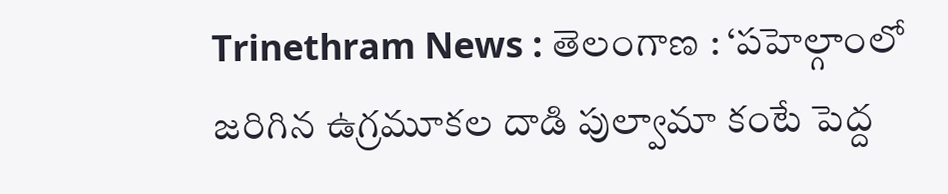Trinethram News : తెలంగాణ : ‘పహెల్గాంలో జరిగిన ఉగ్రమూకల దాడి పుల్వామా కంటే పెద్ద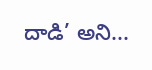దాడి’ అని...